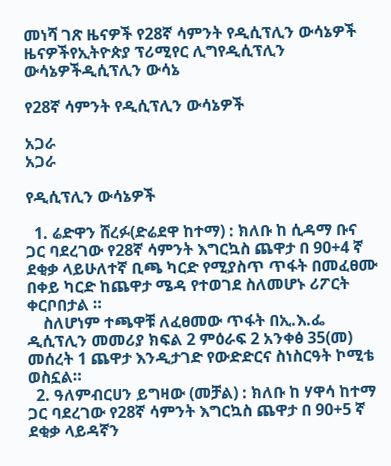መነሻ ገጽ ዜናዎች የ28ኛ ሳምንት የዲሲፕሊን ውሳኔዎች
ዜናዎችየኢትዮጵያ ፕሪሚየር ሊግየዲሲፕሊን ውሳኔዎችዲሲፕሊን ውሳኔ

የ28ኛ ሳምንት የዲሲፕሊን ውሳኔዎች

አጋራ
አጋራ

የዲሲፕሊን ውሳኔዎች

  1. ሬድዋን ሸረፉ(ድሬደዋ ከተማ) : ክለቡ ከ ሲዳማ ቡና ጋር ባደረገው የ28ኛ ሳምንት እግርኳስ ጨዋታ በ 90+4 ኛ ደቂቃ ላይሁለተኛ ቢጫ ካርድ የሚያስጥ ጥፋት በመፈፀሙ በቀይ ካርድ ከጨዋታ ሜዳ የተወገደ ስለመሆኑ ሪፖርት ቀርቦበታል ።
    ስለሆነም ተጫዋቹ ለፈፀመው ጥፋት በኢ.እ.ፌ ዲሲፕሊን መመሪያ ክፍል 2 ምዕራፍ 2 አንቀፅ 35(መ) መሰረት 1 ጨዋታ እንዲታገድ የውድድርና ስነስርዓት ኮሚቴ ወስኗል።
  2. ዓለምብርሀን ይግዛው (መቻል) : ክለቡ ከ ሃዋሳ ከተማ ጋር ባደረገው የ28ኛ ሳምንት እግርኳስ ጨዋታ በ 90+5 ኛ ደቂቃ ላይዳኛን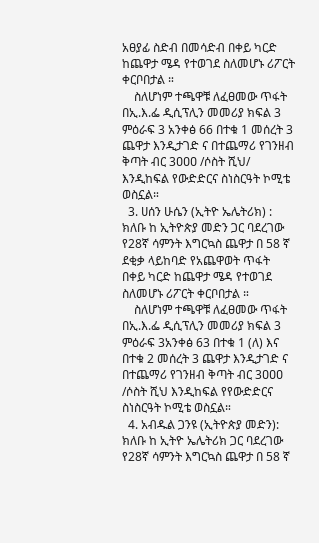አፀያፊ ስድብ በመሳድብ በቀይ ካርድ ከጨዋታ ሜዳ የተወገደ ስለመሆኑ ሪፖርት ቀርቦበታል ።
    ስለሆነም ተጫዋቹ ለፈፀመው ጥፋት በኢ.እ.ፌ ዲሲፕሊን መመሪያ ክፍል 3 ምዕራፍ 3 አንቀፅ 66 በተቁ 1 መሰረት 3 ጨዋታ እንዲታገድ ና በተጨማሪ የገንዘብ ቅጣት ብር 3ዐዐዐ /ሶስት ሺህ/ እንዲከፍል የውድድርና ስነስርዓት ኮሚቴ ወስኗል።
  3. ሀሰን ሁሴን (ኢትዮ ኤሌትሪክ) : ክለቡ ከ ኢትዮጵያ መድን ጋር ባደረገው የ28ኛ ሳምንት እግርኳስ ጨዋታ በ 58 ኛ ደቂቃ ላይከባድ የአጨዋወት ጥፋት በቀይ ካርድ ከጨዋታ ሜዳ የተወገደ ስለመሆኑ ሪፖርት ቀርቦበታል ።
    ስለሆነም ተጫዋቹ ለፈፀመው ጥፋት በኢ.እ.ፌ ዲሲፕሊን መመሪያ ክፍል 3 ምዕራፍ 3አንቀፅ 63 በተቁ 1 (ለ) እና በተቁ 2 መሰረት 3 ጨዋታ እንዲታገድ ና በተጨማሪ የገንዘብ ቅጣት ብር 3ዐዐዐ /ሶስት ሺህ እንዲከፍል የየውድድርና ስነስርዓት ኮሚቴ ወስኗል።
  4. አብዱል ጋንዩ (ኢትዮጵያ መድን): ክለቡ ከ ኢትዮ ኤሌትሪክ ጋር ባደረገው የ28ኛ ሳምንት እግርኳስ ጨዋታ በ 58 ኛ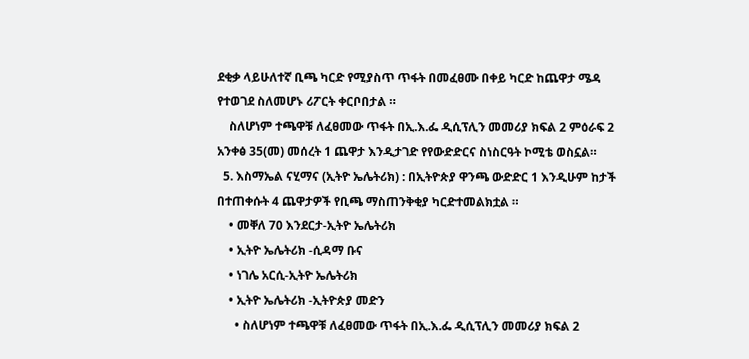ደቂቃ ላይሁለተኛ ቢጫ ካርድ የሚያስጥ ጥፋት በመፈፀሙ በቀይ ካርድ ከጨዋታ ሜዳ የተወገደ ስለመሆኑ ሪፖርት ቀርቦበታል ።
    ስለሆነም ተጫዋቹ ለፈፀመው ጥፋት በኢ.እ.ፌ ዲሲፕሊን መመሪያ ክፍል 2 ምዕራፍ 2 አንቀፅ 35(መ) መሰረት 1 ጨዋታ እንዲታገድ የየውድድርና ስነስርዓት ኮሚቴ ወስኗል።
  5. እስማኤል ናሂማና (ኢትዮ ኤሌትሪክ) : በኢትዮጵያ ዋንጫ ውድድር 1 እንዲሁም ከታች በተጠቀሱት 4 ጨዋታዎች የቢጫ ማስጠንቅቂያ ካርድተመልክቷል ።
    • መቐለ 70 እንደርታ-ኢትዮ ኤሌትሪክ
    • ኢትዮ ኤሌትሪክ -ሲዳማ ቡና
    • ነገሌ አርሲ-ኢትዮ ኤሌትሪክ
    • ኢትዮ ኤሌትሪክ -ኢትዮጵያ መድን
      • ስለሆነም ተጫዋቹ ለፈፀመው ጥፋት በኢ.እ.ፌ ዲሲፕሊን መመሪያ ክፍል 2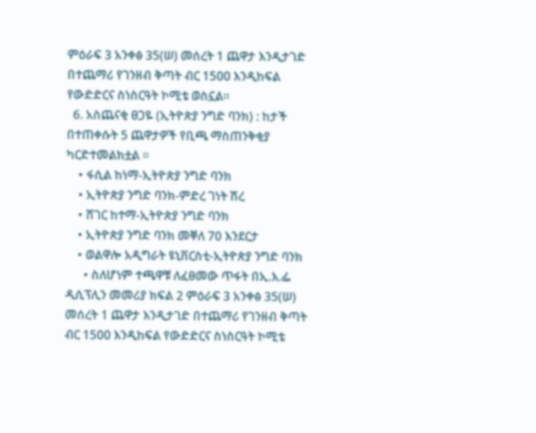ምዕራፍ 3 አንቀፅ 35(ሠ) መሰረት 1 ጨዋታ እንዲታገድ በተጨማሪ የገንዘብ ቅጣት ብር 15ዐዐ እንዲከፍል የውድድርና ስነስርዓት ኮሚቴ ወስኗል።
  6. አስጨናቂ ፀጋዬ (ኢትዮጵያ ንግድ ባንክ) : ከታች በተጠቀሱት 5 ጨዋታዎች የቢጫ ማስጠንቅቂያ ካርድተመልክቷል ።
    • ፋሲል ከነማ-ኢትዮጵያ ንግድ ባንክ
    • ኢትዮጵያ ንግድ ባንክ-ምድረ ገነት ሽረ
    • ሸገር ከተማ-ኢትዮጵያ ንግድ ባንክ
    • ኢትዮጵያ ንግድ ባንክ መቐለ 70 እንደርታ
    • ወልዋሎ አዲግራት ዩኒቨርስቲ-ኢትዮጵያ ንግድ ባንክ
      • ስለሆነም ተጫዋቹ ለፈፀመው ጥፋት በኢ.እ.ፌ ዲሲፕሊን መመሪያ ክፍል 2 ምዕራፍ 3 አንቀፅ 35(ሠ) መሰረት 1 ጨዋታ እንዲታገድ በተጨማሪ የገንዘብ ቅጣት ብር 15ዐዐ እንዲከፍል የውድድርና ስነስርዓት ኮሚቴ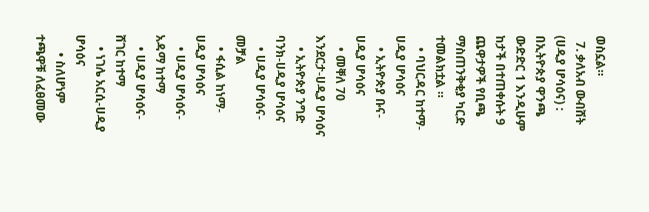ወስኗል።
  7. ቃለአብ ውብሸት (ሀዲያ ሆሳዕና) : በኢትዮጵያ ዋንጫ ውድድር 1 እንዲሁም ከታች በተጠቀሱት 9 ጨዋታዎች የቢጫ ማስጠንቅቂያ ካርድ ተመልክቷል ።
    • ባህርዳር ከተማ-ሀዲያ ሆሳዕና
    • ኢትዮጵያ ቡና-ሀዲያ ሆሳዕና
    • መቐለ 70 እንደርታ-ሀዲያ ሆሳዕና
    • ኢትዮጵያ ንግድ ባንክ-ሀዲያ ሆሳዕና
    • ሀዲያ ሆሳዕና-መቻል
    • ፋሲል ከነማ‐ሀዲያ ሆሳዕና
    • ሀዲያ ሆሳዕና-አዳማ ከተማ
    • ሀዲያ ሆሳዕና-ሸገር ከተማ
    • ነገሌ አርሲ-ሀዲያ ሆሳዕና
      • ስለሆነም ተጫዋቹ ለፈፀመው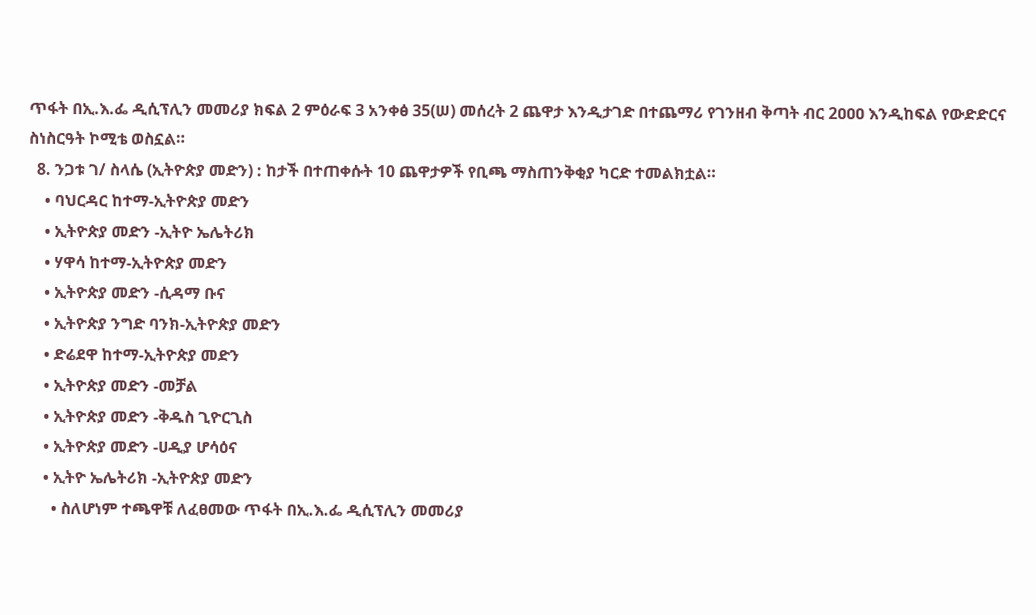ጥፋት በኢ.እ.ፌ ዲሲፕሊን መመሪያ ክፍል 2 ምዕራፍ 3 አንቀፅ 35(ሠ) መሰረት 2 ጨዋታ እንዲታገድ በተጨማሪ የገንዘብ ቅጣት ብር 2ዐዐዐ እንዲከፍል የውድድርና ስነስርዓት ኮሚቴ ወስኗል።
  8. ንጋቱ ገ/ ስላሴ (ኢትዮጵያ መድን) : ከታች በተጠቀሱት 10 ጨዋታዎች የቢጫ ማስጠንቅቂያ ካርድ ተመልክቷል።
    • ባህርዳር ከተማ-ኢትዮጵያ መድን
    • ኢትዮጵያ መድን -ኢትዮ ኤሌትሪክ
    • ሃዋሳ ከተማ-ኢትዮጵያ መድን
    • ኢትዮጵያ መድን -ሲዳማ ቡና
    • ኢትዮጵያ ንግድ ባንክ-ኢትዮጵያ መድን
    • ድሬደዋ ከተማ-ኢትዮጵያ መድን
    • ኢትዮጵያ መድን -መቻል
    • ኢትዮጵያ መድን -ቅዱስ ጊዮርጊስ
    • ኢትዮጵያ መድን -ሀዲያ ሆሳዕና
    • ኢትዮ ኤሌትሪክ -ኢትዮጵያ መድን
      • ስለሆነም ተጫዋቹ ለፈፀመው ጥፋት በኢ.እ.ፌ ዲሲፕሊን መመሪያ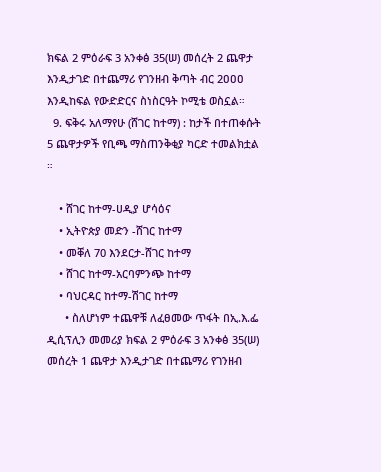ክፍል 2 ምዕራፍ 3 አንቀፅ 35(ሠ) መሰረት 2 ጨዋታ እንዲታገድ በተጨማሪ የገንዘብ ቅጣት ብር 2ዐዐዐ እንዲከፍል የውድድርና ስነስርዓት ኮሚቴ ወስኗል።
  9. ፍቅሩ አለማየሁ (ሸገር ከተማ) : ከታች በተጠቀሱት 5 ጨዋታዎች የቢጫ ማስጠንቅቂያ ካርድ ተመልክቷል ።

    • ሸገር ከተማ-ሀዲያ ሆሳዕና
    • ኢትዮጵያ መድን -ሸገር ከተማ
    • መቐለ 70 እንደርታ-ሸገር ከተማ
    • ሸገር ከተማ-አርባምንጭ ከተማ
    • ባህርዳር ከተማ-ሽገር ከተማ
      • ስለሆነም ተጨዋቹ ለፈፀመው ጥፋት በኢ.እ.ፌ ዲሲፕሊን መመሪያ ክፍል 2 ምዕራፍ 3 አንቀፅ 35(ሠ) መሰረት 1 ጨዋታ እንዲታገድ በተጨማሪ የገንዘብ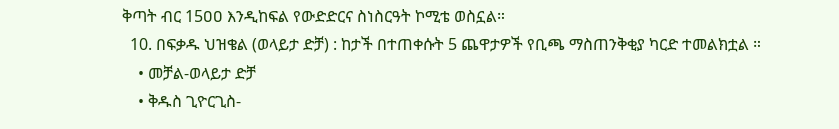ቅጣት ብር 15ዐዐ እንዲከፍል የውድድርና ስነስርዓት ኮሚቴ ወስኗል።
  10. በፍቃዱ ህዝቄል (ወላይታ ድቻ) : ከታች በተጠቀሱት 5 ጨዋታዎች የቢጫ ማስጠንቅቂያ ካርድ ተመልክቷል ።
    • መቻል-ወላይታ ድቻ
    • ቅዱስ ጊዮርጊስ-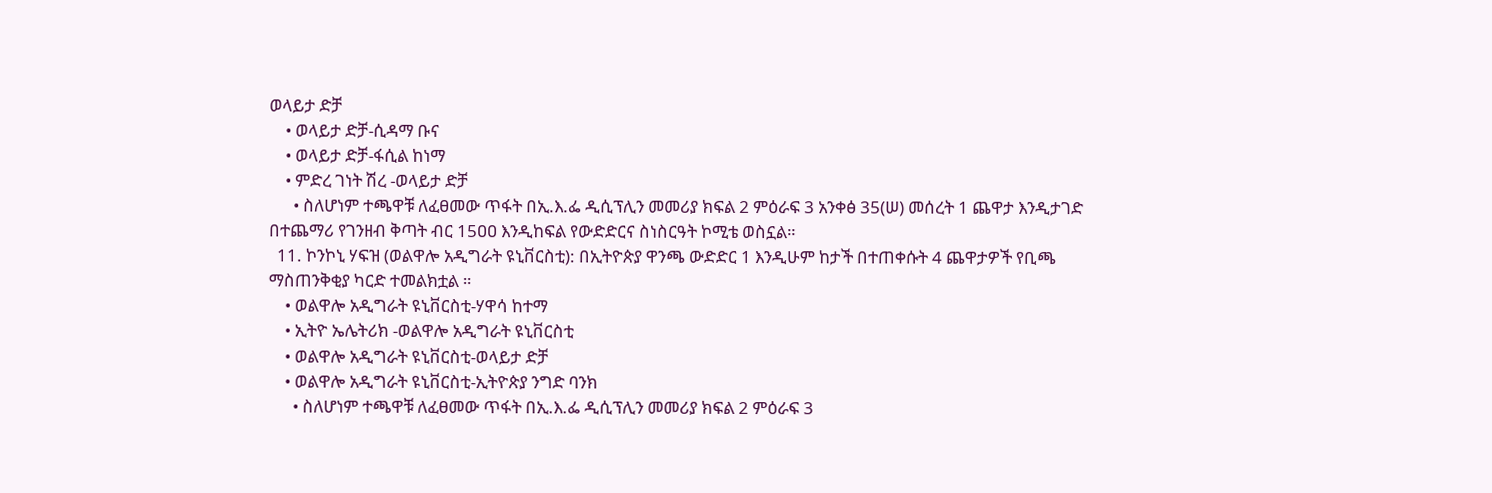ወላይታ ድቻ
    • ወላይታ ድቻ-ሲዳማ ቡና
    • ወላይታ ድቻ-ፋሲል ከነማ
    • ምድረ ገነት ሽረ -ወላይታ ድቻ
      • ስለሆነም ተጫዋቹ ለፈፀመው ጥፋት በኢ.እ.ፌ ዲሲፕሊን መመሪያ ክፍል 2 ምዕራፍ 3 አንቀፅ 35(ሠ) መሰረት 1 ጨዋታ እንዲታገድ በተጨማሪ የገንዘብ ቅጣት ብር 15ዐዐ እንዲከፍል የውድድርና ስነስርዓት ኮሚቴ ወስኗል።
  11. ኮንኮኒ ሃፍዝ (ወልዋሎ አዲግራት ዩኒቨርስቲ): በኢትዮጵያ ዋንጫ ውድድር 1 እንዲሁም ከታች በተጠቀሱት 4 ጨዋታዎች የቢጫ ማስጠንቅቂያ ካርድ ተመልክቷል ።
    • ወልዋሎ አዲግራት ዩኒቨርስቲ-ሃዋሳ ከተማ
    • ኢትዮ ኤሌትሪክ -ወልዋሎ አዲግራት ዩኒቨርስቲ
    • ወልዋሎ አዲግራት ዩኒቨርስቲ-ወላይታ ድቻ
    • ወልዋሎ አዲግራት ዩኒቨርስቲ-ኢትዮጵያ ንግድ ባንክ
      • ስለሆነም ተጫዋቹ ለፈፀመው ጥፋት በኢ.እ.ፌ ዲሲፕሊን መመሪያ ክፍል 2 ምዕራፍ 3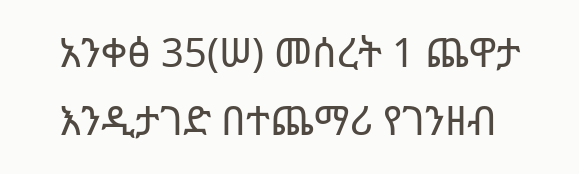አንቀፅ 35(ሠ) መሰረት 1 ጨዋታ እንዲታገድ በተጨማሪ የገንዘብ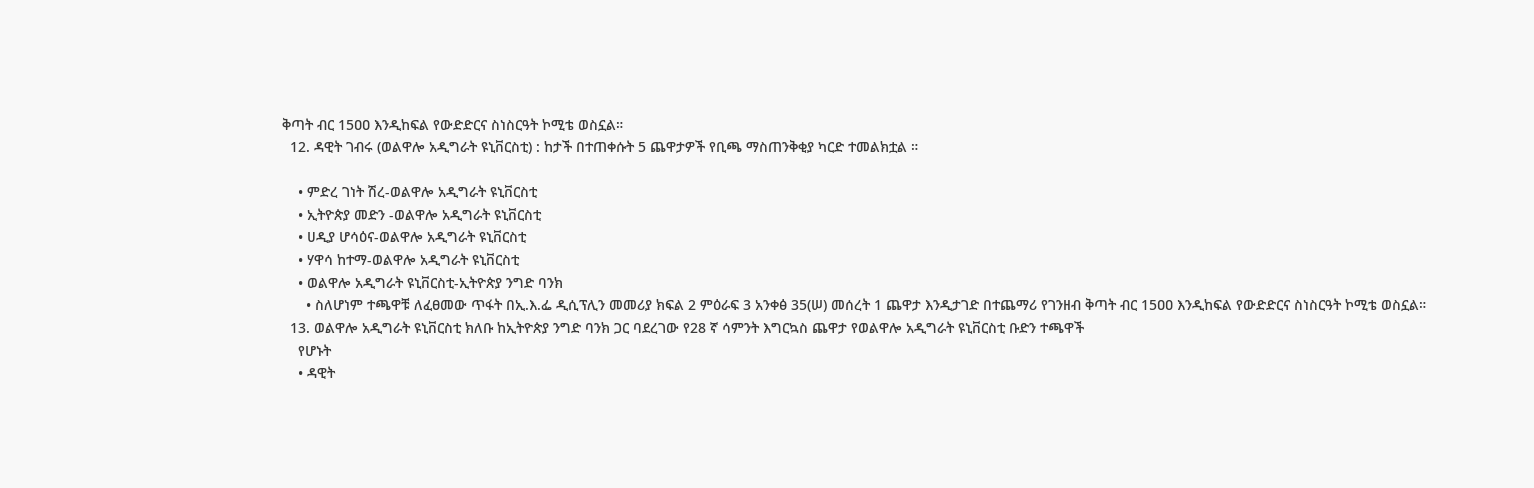ቅጣት ብር 15ዐዐ እንዲከፍል የውድድርና ስነስርዓት ኮሚቴ ወስኗል።
  12. ዳዊት ገብሩ (ወልዋሎ አዲግራት ዩኒቨርስቲ) : ከታች በተጠቀሱት 5 ጨዋታዎች የቢጫ ማስጠንቅቂያ ካርድ ተመልክቷል ።

    • ምድረ ገነት ሽረ-ወልዋሎ አዲግራት ዩኒቨርስቲ
    • ኢትዮጵያ መድን -ወልዋሎ አዲግራት ዩኒቨርስቲ
    • ሀዲያ ሆሳዕና-ወልዋሎ አዲግራት ዩኒቨርስቲ
    • ሃዋሳ ከተማ-ወልዋሎ አዲግራት ዩኒቨርስቲ
    • ወልዋሎ አዲግራት ዩኒቨርስቲ-ኢትዮጵያ ንግድ ባንክ
      • ስለሆነም ተጫዋቹ ለፈፀመው ጥፋት በኢ.እ.ፌ ዲሲፕሊን መመሪያ ክፍል 2 ምዕራፍ 3 አንቀፅ 35(ሠ) መሰረት 1 ጨዋታ እንዲታገድ በተጨማሪ የገንዘብ ቅጣት ብር 15ዐዐ እንዲከፍል የውድድርና ስነስርዓት ኮሚቴ ወስኗል።
  13. ወልዋሎ አዲግራት ዩኒቨርስቲ ክለቡ ከኢትዮጵያ ንግድ ባንክ ጋር ባደረገው የ28 ኛ ሳምንት እግርኳስ ጨዋታ የወልዋሎ አዲግራት ዩኒቨርስቲ ቡድን ተጫዋች
    የሆኑት
    • ዳዊት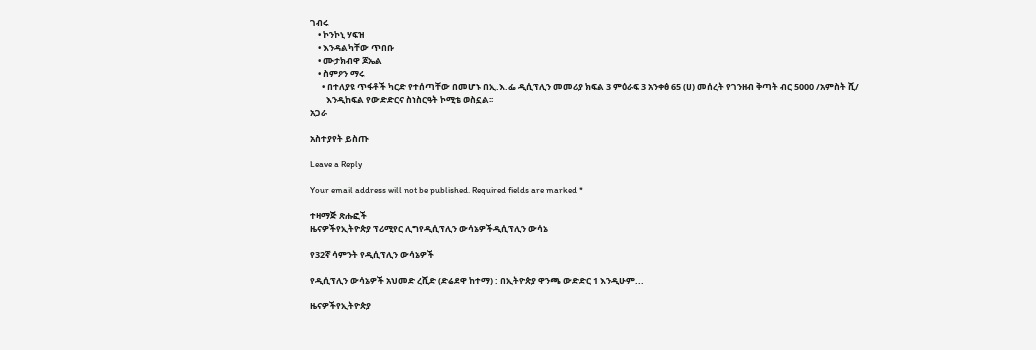ገብሩ
    • ኮንኮኒ ሃፍዝ
    • እንዳልካቸው ጥበቡ
    • ሙታክብዋ ጆኤል
    • ስምዖን ማሩ
      • በተለያዩ ጥፋቶች ካርድ የተሰጣቸው በመሆኑ በኢ.እ.ፌ ዲሲፕሊን መመሪያ ክፍል 3 ምዕራፍ 3 አንቀፅ 65 (ሀ) መሰረት የገንዘብ ቅጣት ብር 5000 /አምስት ሺ/
        እንዲከፍል የውድድርና ስነስርዓት ኮሚቴ ወስኗል፡፡
አጋራ

አስተያየት ይስጡ

Leave a Reply

Your email address will not be published. Required fields are marked *

ተዛማጅ ጽሑፎች
ዜናዎችየኢትዮጵያ ፕሪሚየር ሊግየዲሲፕሊን ውሳኔዎችዲሲፕሊን ውሳኔ

የ32ኛ ሳምንት የዲሲፕሊን ውሳኔዎች

የዲሲፕሊን ውሳኔዎች አህመድ ረሺድ (ድሬደዋ ከተማ) : በኢትዮጵያ ዋንጫ ውድድር 1 እንዲሁም...

ዜናዎችየኢትዮጵያ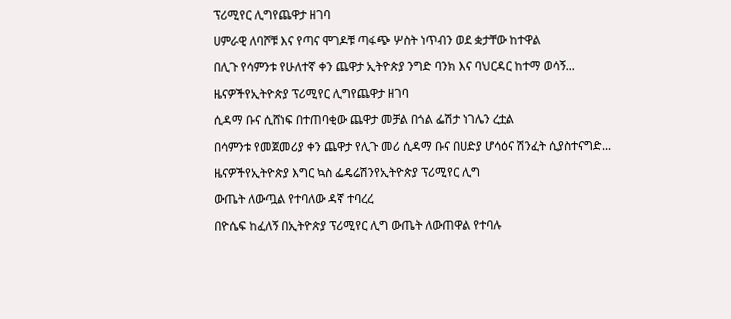ፕሪሚየር ሊግየጨዋታ ዘገባ

ሀምራዊ ለባሾቹ እና የጣና ሞገዶቹ ጣፋጭ ሦስት ነጥብን ወደ ቋታቸው ከተዋል

በሊጉ የሳምንቱ የሁለተኛ ቀን ጨዋታ ኢትዮጵያ ንግድ ባንክ እና ባህርዳር ከተማ ወሳኝ...

ዜናዎችየኢትዮጵያ ፕሪሚየር ሊግየጨዋታ ዘገባ

ሲዳማ ቡና ሲሸነፍ በተጠባቂው ጨዋታ መቻል በጎል ፌሽታ ነገሌን ረቷል

በሳምንቱ የመጀመሪያ ቀን ጨዋታ የሊጉ መሪ ሲዳማ ቡና በሀድያ ሆሳዕና ሽንፈት ሲያስተናግድ...

ዜናዎችየኢትዮጵያ እግር ኳስ ፌዴሬሽንየኢትዮጵያ ፕሪሚየር ሊግ

ውጤት ለውጧል የተባለው ዳኛ ተባረረ

በዮሴፍ ከፈለኝ በኢትዮጵያ ፕሪሚየር ሊግ ውጤት ለውጠዋል የተባሉ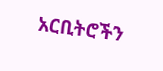አርቢትሮችን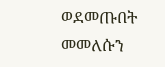ወደመጡበት መመለሱን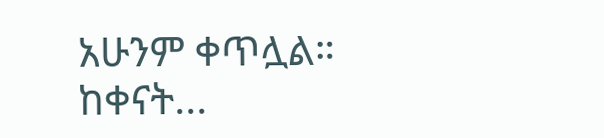አሁንም ቀጥሏል። ከቀናት...